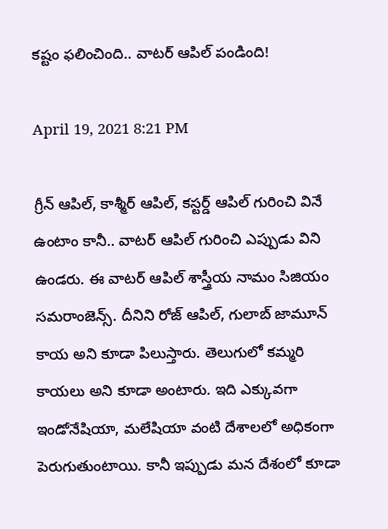కష్టం ఫలించింది.. వాటర్ ఆపిల్ పండింది!

April 19, 2021 8:21 PM

గ్రీన్ ఆపిల్, కాశ్మీర్ ఆపిల్, కస్టర్డ్ ఆపిల్ గురించి వినే ఉంటాం కానీ.. వాటర్ ఆపిల్ గురించి ఎప్పుడు విని ఉండరు. ఈ వాటర్ ఆపిల్ శాస్త్రీయ నామం సిజియం సమరాంజెన్స్‌. దీనిని రోజ్‌ ఆపిల్‌, గులాబ్‌ జామూన్‌ కాయ అని కూడా పిలుస్తారు. తెలుగులో కమ్మరి కాయలు అని కూడా అంటారు. ఇది ఎక్కువగా ఇండోనేషియా, మలేషియా వంటి దేశాలలో అధికంగా పెరుగుతుంటాయి. కానీ ఇప్పుడు మన దేశంలో కూడా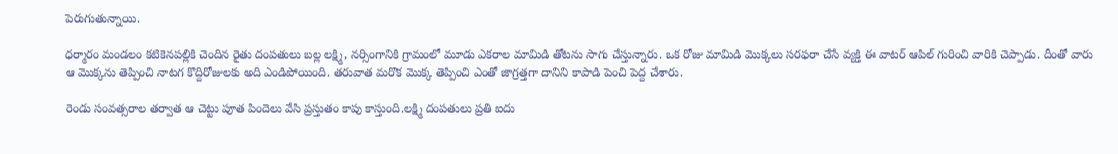పెరుగుతున్నాయి.

ధర్మారం మండలం కటికెనపల్లికి చెందిన రైతు దంపతులు బల్ల లక్ష్మి, నర్సింగానికి గ్రామంలో మూడు ఎకరాల మామిడి తోటను సాగు చేస్తున్నారు. ఒక రోజు మామిడి మొక్కలు సరఫరా చేసే వ్యక్తి ఈ వాటర్ ఆపిల్ గురించి వారికి చెప్పాడు. దీంతో వారు ఆ మొక్కను తెప్పించి నాటగ కొద్దిరోజులకు అది ఎండిపోయింది. తరువాత మరొక మొక్క తెప్పించి ఎంతో జాగ్రత్తగా దానిని కాపాడి పెంచి పెద్ద చేశారు.

రెండు సంవత్సరాల తర్వాత ఆ చెట్టు పూత పిందెలు వేసి ప్రస్తుతం కాపు కాస్తుంది.లక్ష్మి దంపతులు ప్రతి ఐదు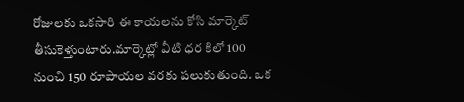రోజులకు ఒకసారి ఈ కాయలను కోసి మార్కెట్ తీసుకెళ్తుంటారు.మార్కెట్లో వీటి ధర కిలో 100 నుంచి 150 రూపాయల వరకు పలుకుతుంది. ఒక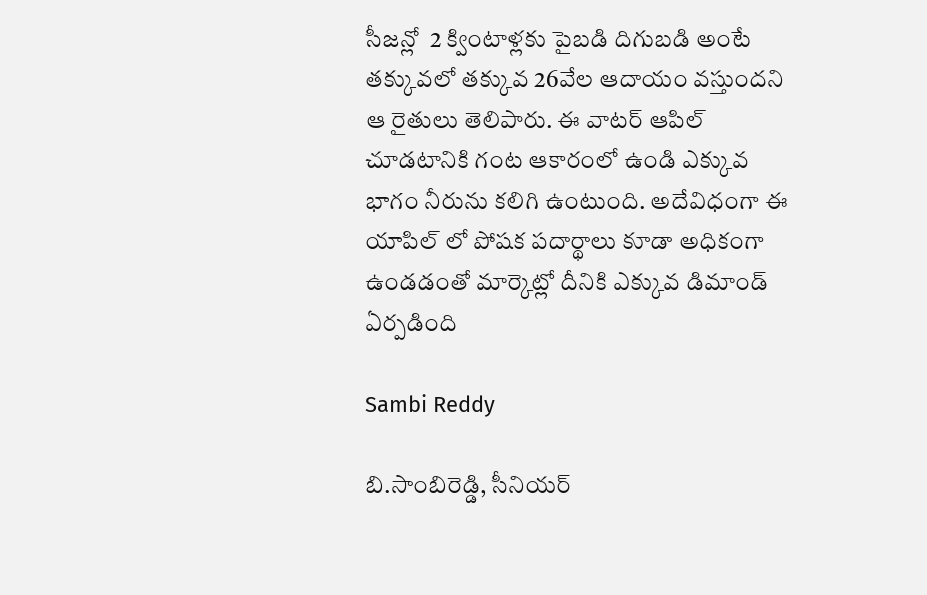సీజన్లో  2 క్వింటాళ్లకు పైబడి దిగుబడి అంటే తక్కువలో తక్కువ 26వేల ఆదాయం వస్తుందని ఆ రైతులు తెలిపారు. ఈ వాటర్ ఆపిల్ చూడటానికి గంట ఆకారంలో ఉండి ఎక్కువ భాగం నీరును కలిగి ఉంటుంది. అదేవిధంగా ఈ యాపిల్ లో పోషక పదార్థాలు కూడా అధికంగా ఉండడంతో మార్కెట్లో దీనికి ఎక్కువ డిమాండ్ ఏర్పడింది

Sambi Reddy

బి.సాంబిరెడ్డి, సీనియర్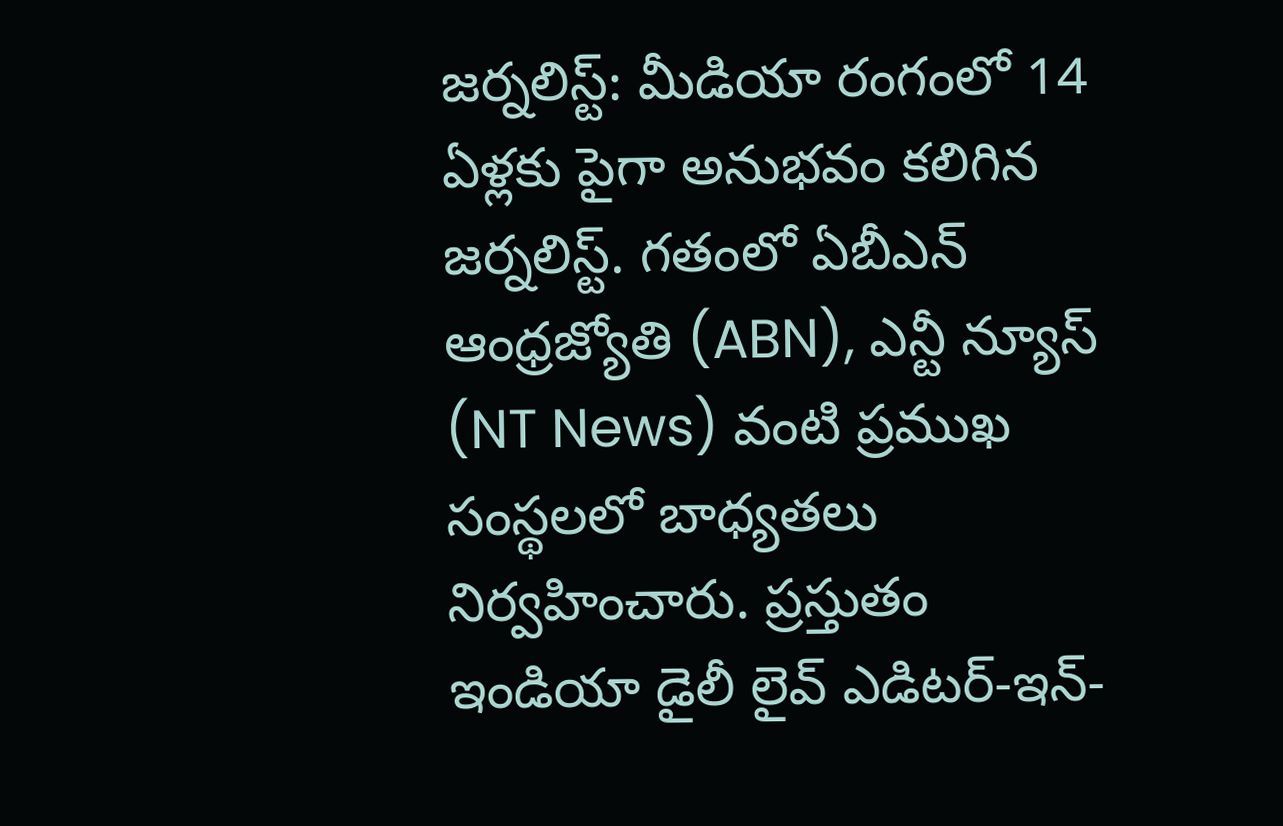జర్నలిస్ట్: మీడియా రంగంలో 14 ఏళ్లకు పైగా అనుభవం కలిగిన జర్నలిస్ట్. గతంలో ఏబీఎన్ ఆంధ్ర‌జ్యోతి (ABN), ఎన్టీ న్యూస్ (NT News) వంటి ప్రముఖ సంస్థలలో బాధ్యతలు నిర్వహించారు. ప్రస్తుతం ఇండియా డైలీ లైవ్ ఎడిటర్-ఇన్-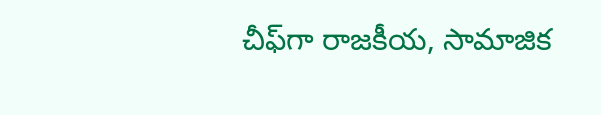చీఫ్‌గా రాజకీయ, సామాజిక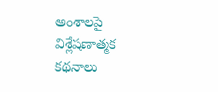అంశాలపై విశ్లేషణాత్మక కథనాలు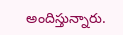అందిస్తున్నారు.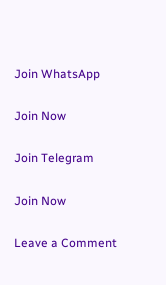Join WhatsApp

Join Now

Join Telegram

Join Now

Leave a Comment